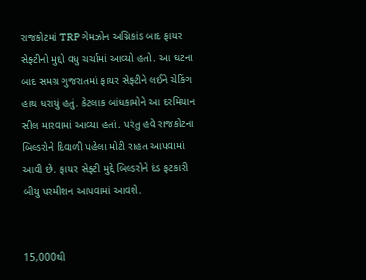રાજકોટમાં TRP ગેમઝોન અગ્નિકાંડ બાદ ફાયર સેફ્ટીનો મુદ્દો વધુ ચર્ચામાં આવ્યો હતો. આ ઘટના બાદ સમગ્ર ગુજરાતમાં ફાયર સેફ્ટીને લઈને ચેકિંગ હાથ ધરાયું હતું. કેટલાક બાંધકામોને આ દરમિયાન સીલ મારવામાં આવ્યા હતાં. પરંતુ હવે રાજકોટના બિલ્ડરોને દિવાળી પહેલા મોટી રાહત આપવામાં આવી છે. ફાયર સેફ્ટી મુદ્દે બિલ્ડરોને દંડ ફટકારી બીયુ પરમીશન આપવામાં આવશે.


15,000થી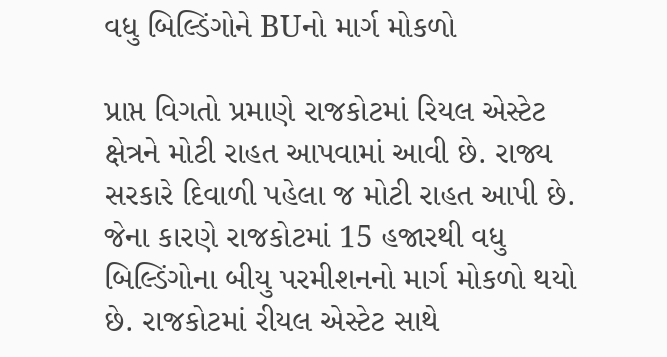વધુ બિલ્ડિંગોને BUનો માર્ગ મોકળો

પ્રાપ્ત વિગતો પ્રમાણે રાજકોટમાં રિયલ એસ્ટેટ ક્ષેત્રને મોટી રાહત આપવામાં આવી છે. રાજ્ય સરકારે દિવાળી પહેલા જ મોટી રાહત આપી છે. જેના કારણે રાજકોટમાં 15 હજારથી વધુ બિલ્ડિંગોના બીયુ પરમીશનનો માર્ગ મોકળો થયો છે. રાજકોટમાં રીયલ એસ્ટેટ સાથે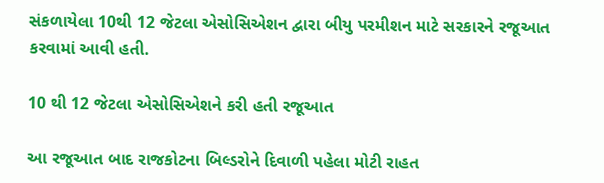સંકળાયેલા 10થી 12 જેટલા એસોસિએશન દ્વારા બીયુ પરમીશન માટે સરકારને રજૂઆત કરવામાં આવી હતી.

10 થી 12 જેટલા એસોસિએશને કરી હતી રજૂઆત

આ રજૂઆત બાદ રાજકોટના બિલ્ડરોને દિવાળી પહેલા મોટી રાહત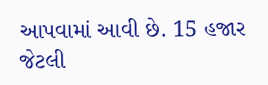આપવામાં આવી છે. 15 હજાર જેટલી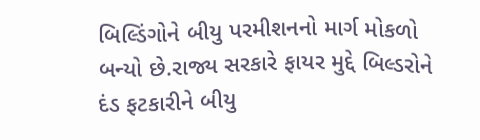બિલ્ડિંગોને બીયુ પરમીશનનો માર્ગ મોકળો બન્યો છે.રાજ્ય સરકારે ફાયર મુદ્દે બિલ્ડરોને દંડ ફટકારીને બીયુ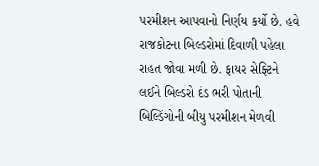પરમીશન આપવાનો નિર્ણય કર્યો છે. હવે રાજકોટના બિલ્ડરોમાં દિવાળી પહેલા રાહત જોવા મળી છે. ફાયર સેફ્ટિને લઈને બિલ્ડરો દંડ ભરી પોતાની બિલ્ડિંગોની બીયુ પરમીશન મેળવી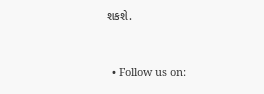શકશે.


  • Follow us on: